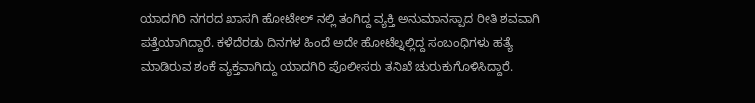ಯಾದಗಿರಿ ನಗರದ ಖಾಸಗಿ ಹೋಟೇಲ್ ನಲ್ಲಿ ತಂಗಿದ್ದ ವ್ಯಕ್ತಿ ಅನುಮಾನಸ್ಪಾದ ರೀತಿ ಶವವಾಗಿ ಪತ್ತೆಯಾಗಿದ್ದಾರೆ. ಕಳೆದೆರಡು ದಿನಗಳ ಹಿಂದೆ ಅದೇ ಹೋಟೆಲ್ನಲ್ಲಿದ್ದ ಸಂಬಂಧಿಗಳು ಹತ್ಯೆ ಮಾಡಿರುವ ಶಂಕೆ ವ್ಯಕ್ತವಾಗಿದ್ದು ಯಾದಗಿರಿ ಪೊಲೀಸರು ತನಿಖೆ ಚುರುಕುಗೊಳಿಸಿದ್ದಾರೆ.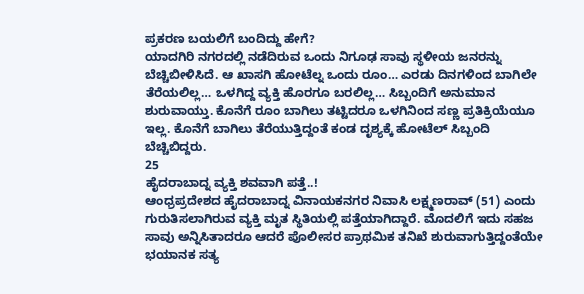ಪ್ರಕರಣ ಬಯಲಿಗೆ ಬಂದಿದ್ದು ಹೇಗೆ?
ಯಾದಗಿರಿ ನಗರದಲ್ಲಿ ನಡೆದಿರುವ ಒಂದು ನಿಗೂಢ ಸಾವು ಸ್ಥಳೀಯ ಜನರನ್ನು ಬೆಚ್ಚಿಬೀಳಿಸಿದೆ. ಆ ಖಾಸಗಿ ಹೋಟೆಲ್ನ ಒಂದು ರೂಂ… ಎರಡು ದಿನಗಳಿಂದ ಬಾಗಿಲೇ ತೆರೆಯಲಿಲ್ಲ… ಒಳಗಿದ್ದ ವ್ಯಕ್ತಿ ಹೊರಗೂ ಬರಲಿಲ್ಲ… ಸಿಬ್ಬಂದಿಗೆ ಅನುಮಾನ ಶುರುವಾಯ್ತು. ಕೊನೆಗೆ ರೂಂ ಬಾಗಿಲು ತಟ್ಟಿದರೂ ಒಳಗಿನಿಂದ ಸಣ್ಣ ಪ್ರತಿಕ್ರಿಯೆಯೂ ಇಲ್ಲ. ಕೊನೆಗೆ ಬಾಗಿಲು ತೆರೆಯುತ್ತಿದ್ದಂತೆ ಕಂಡ ದೃಶ್ಯಕ್ಕೆ ಹೋಟೆಲ್ ಸಿಬ್ಬಂದಿ ಬೆಚ್ಚಿಬಿದ್ದರು.
25
ಹೈದರಾಬಾದ್ನ ವ್ಯಕ್ತಿ ಶವವಾಗಿ ಪತ್ತೆ..!
ಆಂಧ್ರಪ್ರದೇಶದ ಹೈದರಾಬಾದ್ನ ವಿನಾಯಕನಗರ ನಿವಾಸಿ ಲಕ್ಷ್ಮಣರಾವ್ (51) ಎಂದು ಗುರುತಿಸಲಾಗಿರುವ ವ್ಯಕ್ತಿ ಮೃತ ಸ್ಥಿತಿಯಲ್ಲಿ ಪತ್ತೆಯಾಗಿದ್ದಾರೆ. ಮೊದಲಿಗೆ ಇದು ಸಹಜ ಸಾವು ಅನ್ನಿಸಿತಾದರೂ ಆದರೆ ಪೊಲೀಸರ ಪ್ರಾಥಮಿಕ ತನಿಖೆ ಶುರುವಾಗುತ್ತಿದ್ದಂತೆಯೇ ಭಯಾನಕ ಸತ್ಯ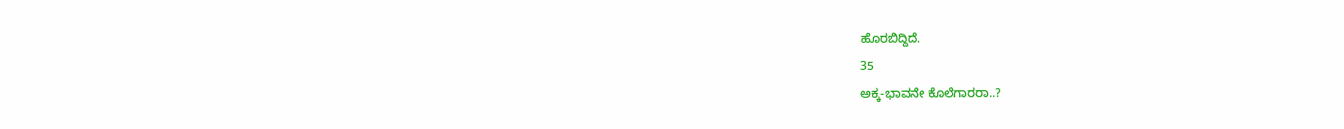ಹೊರಬಿದ್ದಿದೆ.
35
ಅಕ್ಕ-ಭಾವನೇ ಕೊಲೆಗಾರರಾ..?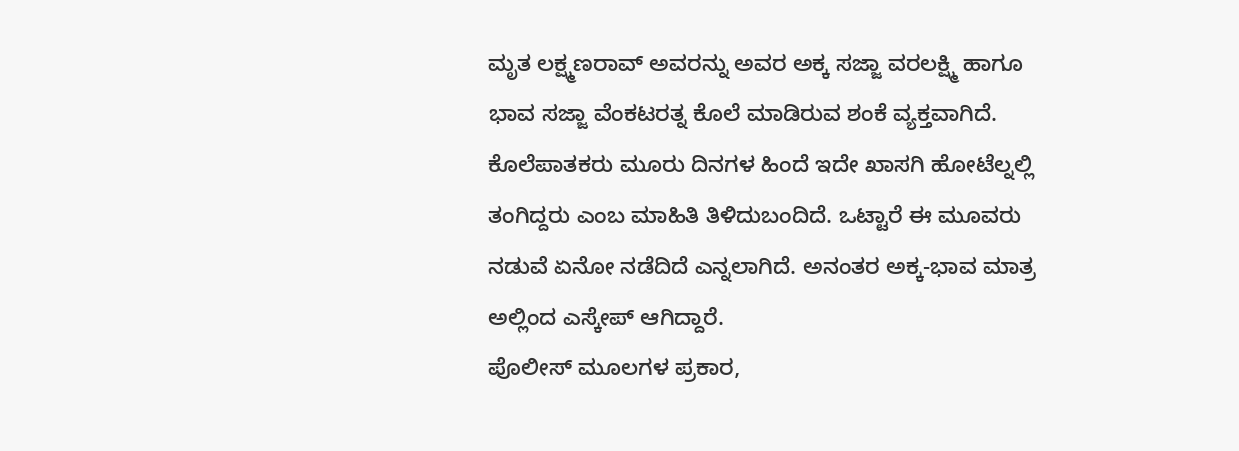ಮೃತ ಲಕ್ಷ್ಮಣರಾವ್ ಅವರನ್ನು ಅವರ ಅಕ್ಕ ಸಜ್ಜಾ ವರಲಕ್ಷ್ಮಿ ಹಾಗೂ ಭಾವ ಸಜ್ಜಾ ವೆಂಕಟರತ್ನ ಕೊಲೆ ಮಾಡಿರುವ ಶಂಕೆ ವ್ಯಕ್ತವಾಗಿದೆ. ಕೊಲೆಪಾತಕರು ಮೂರು ದಿನಗಳ ಹಿಂದೆ ಇದೇ ಖಾಸಗಿ ಹೋಟೆಲ್ನಲ್ಲಿ ತಂಗಿದ್ದರು ಎಂಬ ಮಾಹಿತಿ ತಿಳಿದುಬಂದಿದೆ. ಒಟ್ಟಾರೆ ಈ ಮೂವರು ನಡುವೆ ಏನೋ ನಡೆದಿದೆ ಎನ್ನಲಾಗಿದೆ. ಅನಂತರ ಅಕ್ಕ-ಭಾವ ಮಾತ್ರ ಅಲ್ಲಿಂದ ಎಸ್ಕೇಪ್ ಆಗಿದ್ದಾರೆ.
ಪೊಲೀಸ್ ಮೂಲಗಳ ಪ್ರಕಾರ,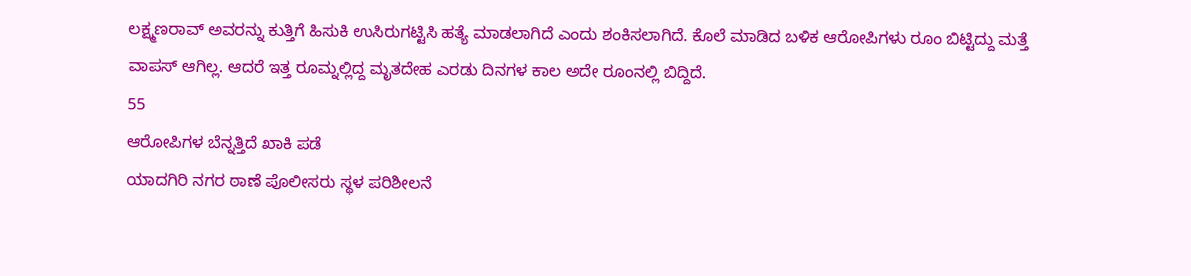ಲಕ್ಷ್ಮಣರಾವ್ ಅವರನ್ನು ಕುತ್ತಿಗೆ ಹಿಸುಕಿ ಉಸಿರುಗಟ್ಟಿಸಿ ಹತ್ಯೆ ಮಾಡಲಾಗಿದೆ ಎಂದು ಶಂಕಿಸಲಾಗಿದೆ. ಕೊಲೆ ಮಾಡಿದ ಬಳಿಕ ಆರೋಪಿಗಳು ರೂಂ ಬಿಟ್ಟಿದ್ದು ಮತ್ತೆ ವಾಪಸ್ ಆಗಿಲ್ಲ. ಆದರೆ ಇತ್ತ ರೂಮ್ನಲ್ಲಿದ್ದ ಮೃತದೇಹ ಎರಡು ದಿನಗಳ ಕಾಲ ಅದೇ ರೂಂನಲ್ಲಿ ಬಿದ್ದಿದೆ.
55
ಆರೋಪಿಗಳ ಬೆನ್ನತ್ತಿದೆ ಖಾಕಿ ಪಡೆ
ಯಾದಗಿರಿ ನಗರ ಠಾಣೆ ಪೊಲೀಸರು ಸ್ಥಳ ಪರಿಶೀಲನೆ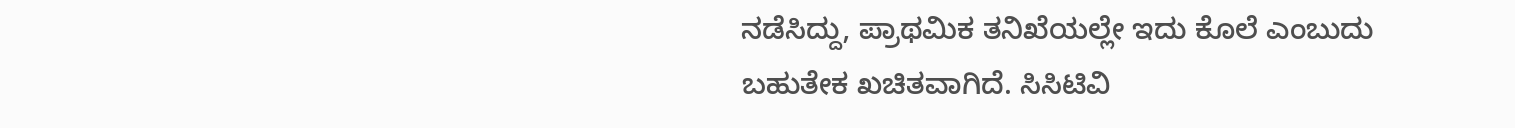ನಡೆಸಿದ್ದು, ಪ್ರಾಥಮಿಕ ತನಿಖೆಯಲ್ಲೇ ಇದು ಕೊಲೆ ಎಂಬುದು ಬಹುತೇಕ ಖಚಿತವಾಗಿದೆ. ಸಿಸಿಟಿವಿ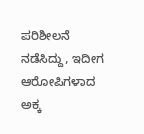ಪರಿಶೀಲನೆ ನಡೆಸಿದ್ದು, ಇದೀಗ ಆರೋಪಿಗಳಾದ ಅಕ್ಕ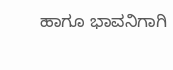ಹಾಗೂ ಭಾವನಿಗಾಗಿ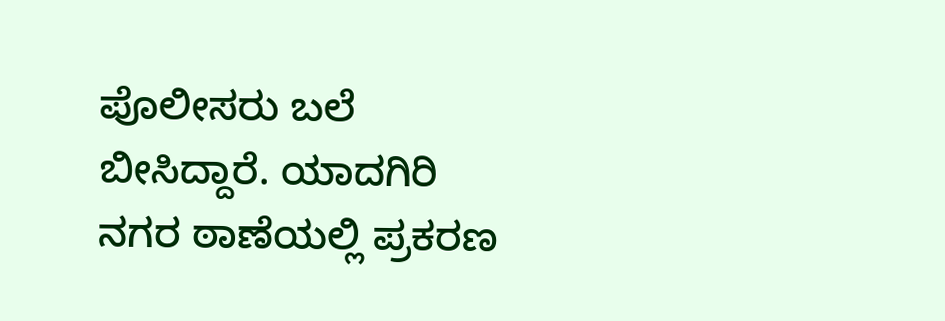ಪೊಲೀಸರು ಬಲೆ ಬೀಸಿದ್ದಾರೆ. ಯಾದಗಿರಿ ನಗರ ಠಾಣೆಯಲ್ಲಿ ಪ್ರಕರಣ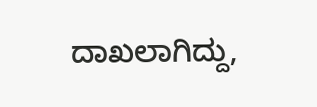ದಾಖಲಾಗಿದ್ದು,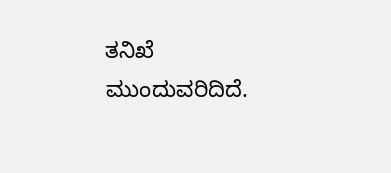ತನಿಖೆ ಮುಂದುವರಿದಿದೆ.